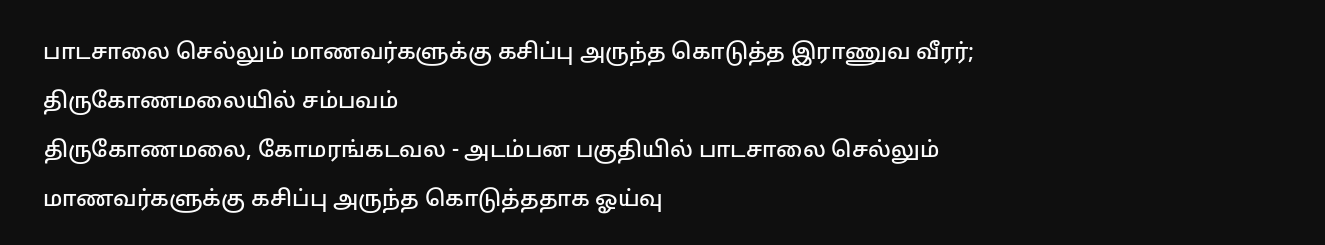பாடசாலை செல்லும் மாணவர்களுக்கு கசிப்பு அருந்த கொடுத்த இராணுவ வீரர்; திருகோணமலையில் சம்பவம்
திருகோணமலை, கோமரங்கடவல - அடம்பன பகுதியில் பாடசாலை செல்லும் மாணவர்களுக்கு கசிப்பு அருந்த கொடுத்ததாக ஓய்வு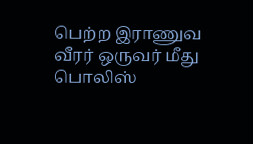பெற்ற இராணுவ வீரர் ஒருவர் மீது பொலிஸ்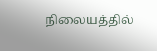நிலையத்தில்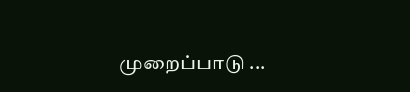முறைப்பாடு ...